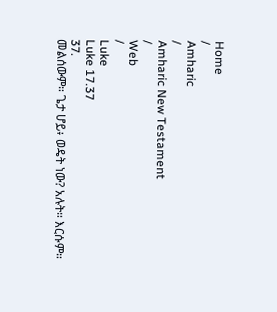Home
/
Amharic
/
Amharic New Testament
/
Web
/
Luke
Luke 17.37
37.
መልሰውም። ጌታ ሆይ፥ ወዴት ነው? አሉት። እርሱም።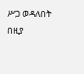ሥጋ ወዳለበት በዚያ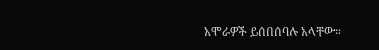አሞራዎች ይሰበሰባሉ አላቸው።